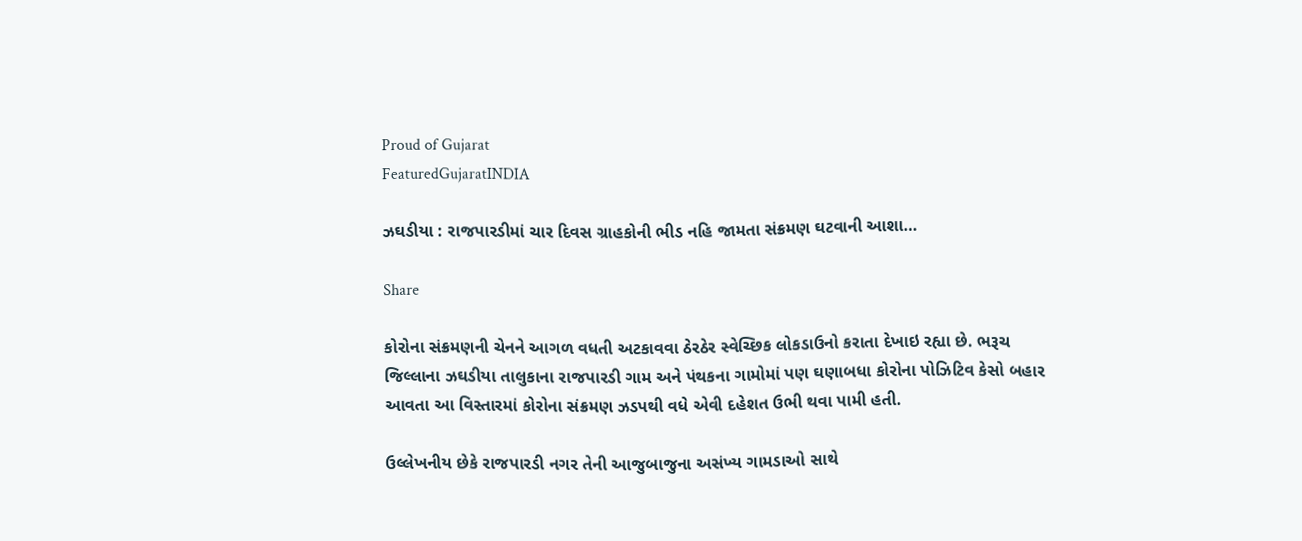Proud of Gujarat
FeaturedGujaratINDIA

ઝઘડીયા : રાજપારડીમાં ચાર દિવસ ગ્રાહકોની ભીડ નહિ જામતા સંક્રમણ ઘટવાની આશા…

Share

કોરોના સંક્રમણની ચેનને આગળ વધતી અટકાવવા ઠેરઠેર સ્વેચ્છિક લોકડાઉનો કરાતા દેખાઇ રહ્યા છે. ભરૂચ જિલ્લાના ઝઘડીયા તાલુકાના રાજપારડી ગામ અને પંથકના ગામોમાં પણ ઘણાબધા કોરોના પોઝિટિવ કેસો બહાર આવતા આ વિસ્તારમાં કોરોના સંક્રમણ ઝડપથી વધે એવી દહેશત ઉભી થવા પામી હતી.

ઉલ્લેખનીય છેકે રાજપારડી નગર તેની આજુબાજુના અસંખ્ય ગામડાઓ સાથે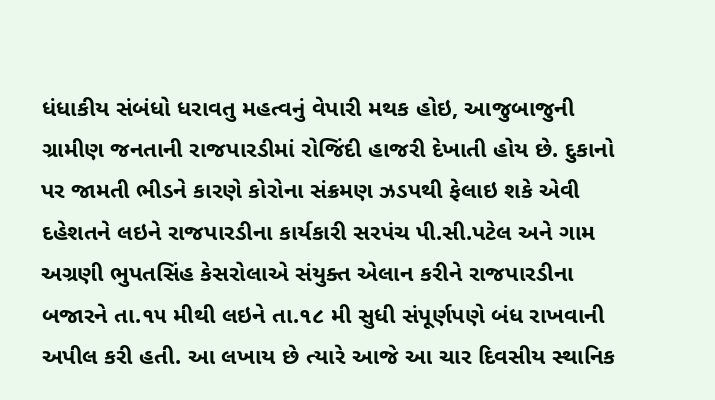ધંધાકીય સંબંધો ધરાવતુ મહત્વનું વેપારી મથક હોઇ, આજુબાજુની ગ્રામીણ જનતાની રાજપારડીમાં રોજિંદી હાજરી દેખાતી હોય છે. દુકાનો પર જામતી ભીડને કારણે કોરોના સંક્રમણ ઝડપથી ફેલાઇ શકે એવી દહેશતને લઇને રાજપારડીના કાર્યકારી સરપંચ પી.સી.પટેલ અને ગામ અગ્રણી ભુપતસિંહ કેસરોલાએ સંયુક્ત એલાન કરીને રાજપારડીના બજારને તા.૧૫ મીથી લઇને તા.૧૮ મી સુધી સંપૂર્ણપણે બંધ રાખવાની અપીલ કરી હતી. આ લખાય છે ત્યારે આજે આ ચાર દિવસીય સ્થાનિક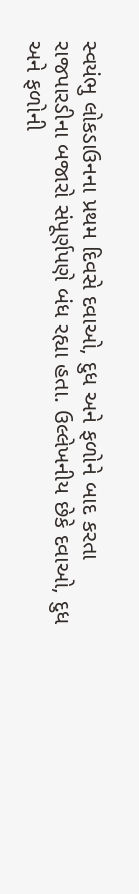સ્વયંભુ લોકડાઉનના પ્રથમ દિવસે દવાઓ, દુધ અને ફળોને બાદ કરતા રાજપારડીના બજારો સંપૂર્ણપણે બંધ રહ્યા હતા. ઉલ્લેખનીય છેકે દવાઓ, દુધ અને ફળોની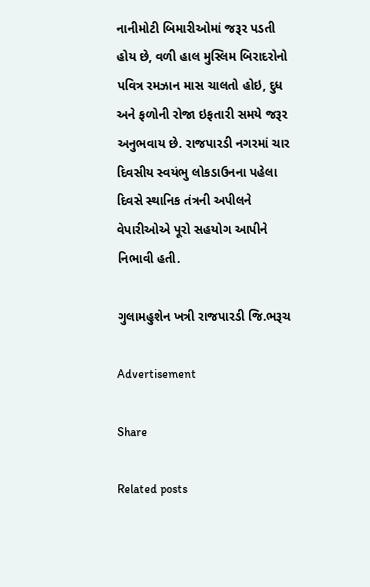નાનીમોટી બિમારીઓમાં જરૂર પડતી હોય છે, વળી હાલ મુસ્લિમ બિરાદરોનો પવિત્ર રમઝાન માસ ચાલતો હોઇ, દુધ અને ફળોની રોજા ઇફતારી સમયે જરૂર અનુભવાય છે. રાજપારડી નગરમાં ચાર દિવસીય સ્વયંભુ લોકડાઉનના પહેલા દિવસે સ્થાનિક તંત્રની અપીલને વેપારીઓએ પૂરો સહયોગ આપીને નિભાવી હતી.

ગુલામહુશેન ખત્રી રાજપારડી જિ.ભરૂચ

Advertisement

Share

Related posts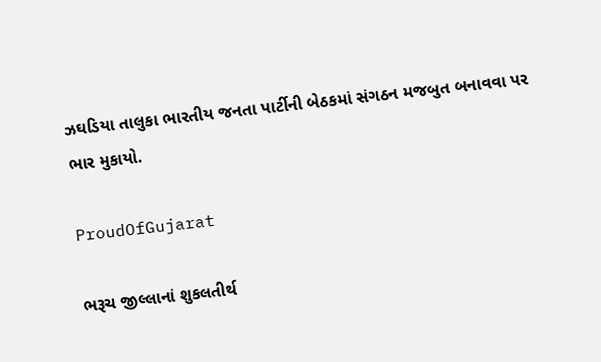ઝઘડિયા તાલુકા ભારતીય જનતા પાર્ટીની બેઠકમાં સંગઠન મજબુત બનાવવા પર ભાર મુકાયો.

ProudOfGujarat

ભરૂચ જીલ્લાનાં શુકલતીર્થ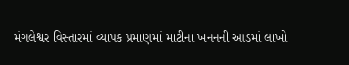મંગલેશ્વર વિસ્તારમાં વ્યાપક પ્રમાણમાં માટીના ખનનની આડમાં લાખો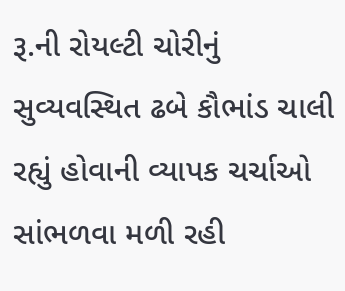રૂ.ની રોયલ્ટી ચોરીનું સુવ્યવસ્થિત ઢબે કૌભાંડ ચાલી રહ્યું હોવાની વ્યાપક ચર્ચાઓ સાંભળવા મળી રહી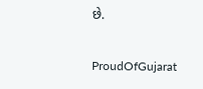છે.

ProudOfGujarat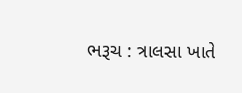ભરૂચ : ત્રાલસા ખાતે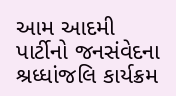આમ આદમી પાર્ટીનો જનસંવેદના શ્રધ્ધાંજલિ કાર્યક્રમ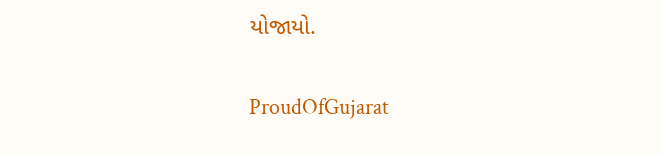યોજાયો.

ProudOfGujarat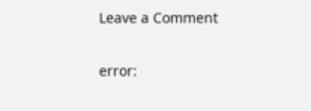Leave a Comment

error: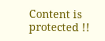Content is protected !!